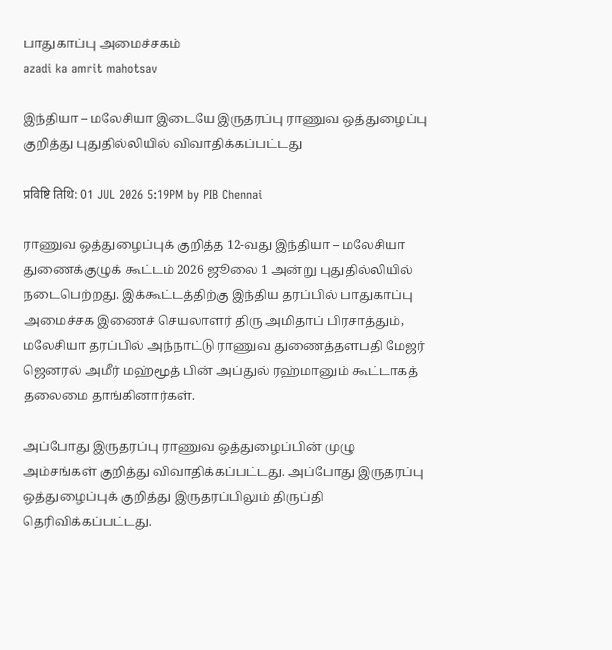பாதுகாப்பு அமைச்சகம்
azadi ka amrit mahotsav

இந்தியா – மலேசியா இடையே இருதரப்பு ராணுவ ஒத்துழைப்பு குறித்து புதுதில்லியில் விவாதிக்கப்பட்டது

प्रविष्टि तिथि: 01 JUL 2026 5:19PM by PIB Chennai

ராணுவ ஒத்துழைப்புக் குறித்த 12-வது இந்தியா – மலேசியா துணைக்குழுக் கூட்டம் 2026 ஜூலை 1 அன்று புதுதில்லியில் நடைபெற்றது. இக்கூட்டத்திற்கு இந்திய தரப்பில் பாதுகாப்பு அமைச்சக இணைச் செயலாளர் திரு அமிதாப் பிரசாத்தும், மலேசியா தரப்பில் அந்நாட்டு ராணுவ துணைத்தளபதி மேஜர் ஜெனரல் அமீர் மஹ்மூத் பின் அப்துல் ரஹ்மானும் கூட்டாகத் தலைமை தாங்கினார்கள்.

அப்போது இருதரப்பு ராணுவ ஒத்துழைப்பின் முழு அம்சங்கள் குறித்து விவாதிக்கப்பட்டது. அப்போது இருதரப்பு ஒத்துழைப்புக் குறித்து இருதரப்பிலும் திருப்தி தெரிவிக்கப்பட்டது.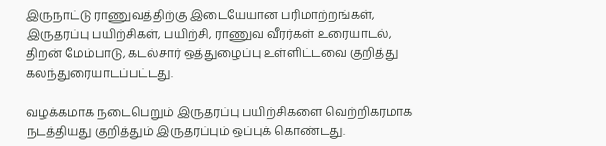இருநாட்டு ராணுவத்திற்கு இடையேயான பரிமாற்றங்கள், இருதரப்பு பயிற்சிகள், பயிற்சி, ராணுவ வீரர்கள் உரையாடல், திறன் மேம்பாடு, கடல்சார் ஒத்துழைப்பு உள்ளிட்டவை குறித்து கலந்துரையாடப்பட்டது.

வழக்கமாக நடைபெறும் இருதரப்பு பயிற்சிகளை வெற்றிகரமாக நடத்தியது குறித்தும் இருதரப்பும் ஒப்புக் கொண்டது.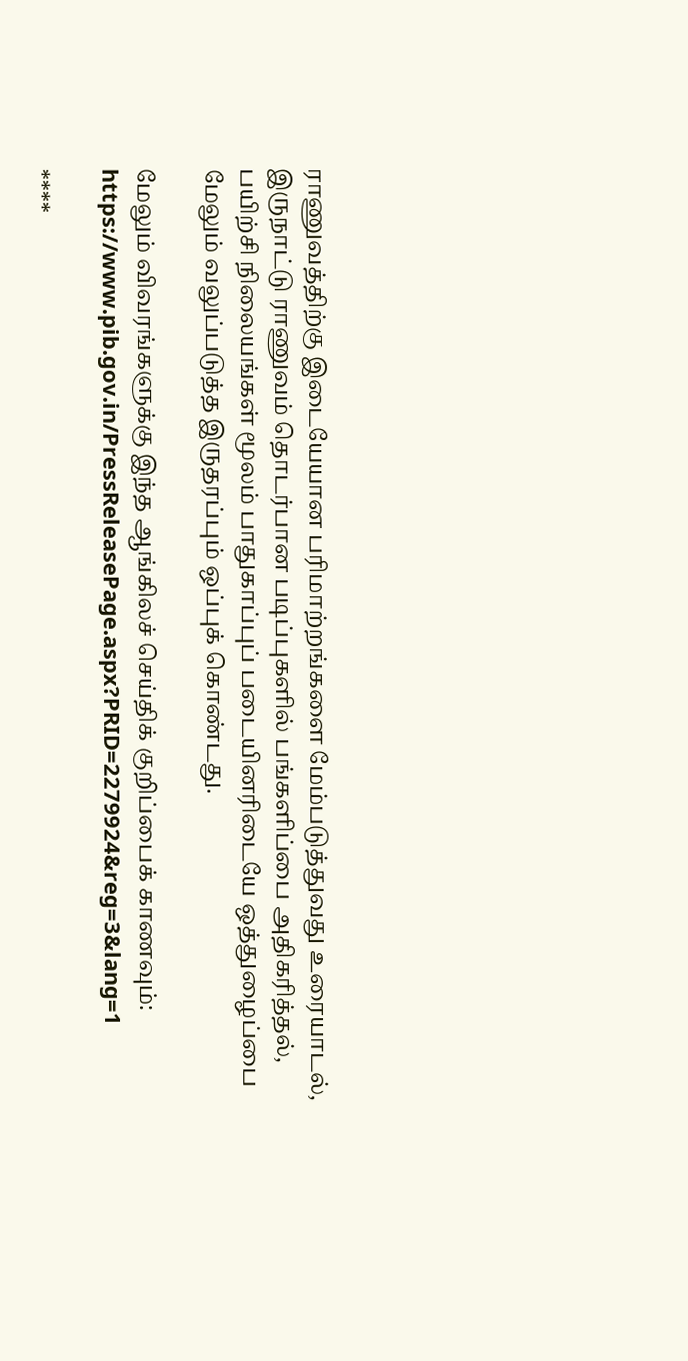ராணுவத்திற்கு இடையேயான பரிமாற்றங்களை மேம்படுத்துவது உரையாடல், இருநாட்டு ராணுவம் தொடர்பான படிப்புகளில் பங்களிப்பை அதிகரித்தல், பயிற்சி நிலையங்கள் மூலம் பாதுகாப்புப் படையினரிடையே ஒத்துழைப்பை மேலும் வலுப்படுத்த இருதரப்பும் ஒப்புக் கொண்டது.

மேலும் விவரங்களுக்கு இந்த ஆங்கிலச் செய்திக் குறிப்பைக் காணவும்: https://www.pib.gov.in/PressReleasePage.aspx?PRID=2279924&reg=3&lang=1

****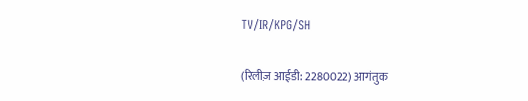TV/IR/KPG/SH


(रिलीज़ आईडी: 2280022) आगंतुक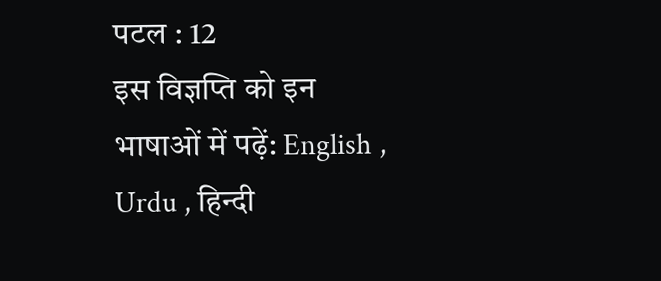पटल : 12
इस विज्ञप्ति को इन भाषाओं में पढ़ें: English , Urdu , हिन्दी